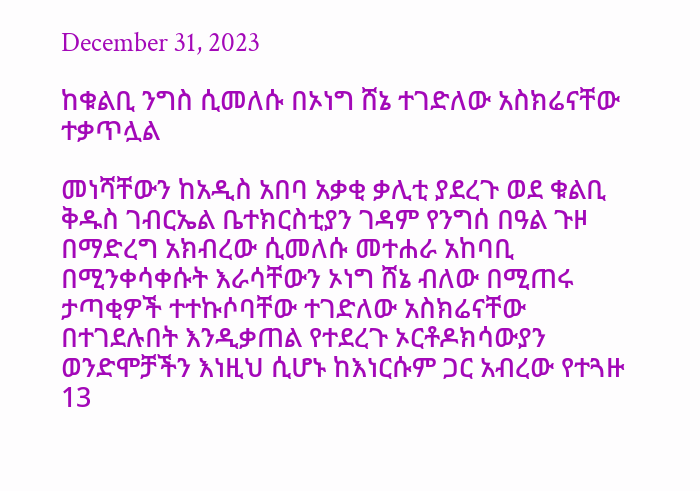December 31, 2023

ከቁልቢ ንግስ ሲመለሱ በኦነግ ሸኔ ተገድለው አስክሬናቸው ተቃጥሏል

መነሻቸውን ከአዲስ አበባ አቃቂ ቃሊቲ ያደረጉ ወደ ቁልቢ ቅዱስ ገብርኤል ቤተክርስቲያን ገዳም የንግሰ በዓል ጉዞ በማድረግ አክብረው ሲመለሱ መተሐራ አከባቢ በሚንቀሳቀሱት እራሳቸውን ኦነግ ሸኔ ብለው በሚጠሩ ታጣቂዎች ተተኩሶባቸው ተገድለው አስክሬናቸው በተገደሉበት እንዲቃጠል የተደረጉ ኦርቶዶክሳውያን ወንድሞቻችን እነዚህ ሲሆኑ ከእነርሱም ጋር አብረው የተጓዙ 13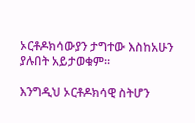ኦርቶዶክሳውያን ታግተው እስከአሁን ያሉበት አይታወቁም።

እንግዲህ ኦርቶዶክሳዊ ስትሆን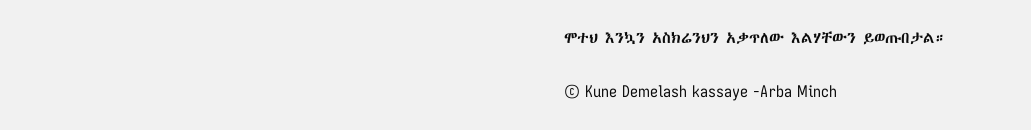ሞተህ እንኳን አስክሬንህን አቃጥለው እልሃቸውን ይወጡበታል።

© Kune Demelash kassaye -Arba Minch